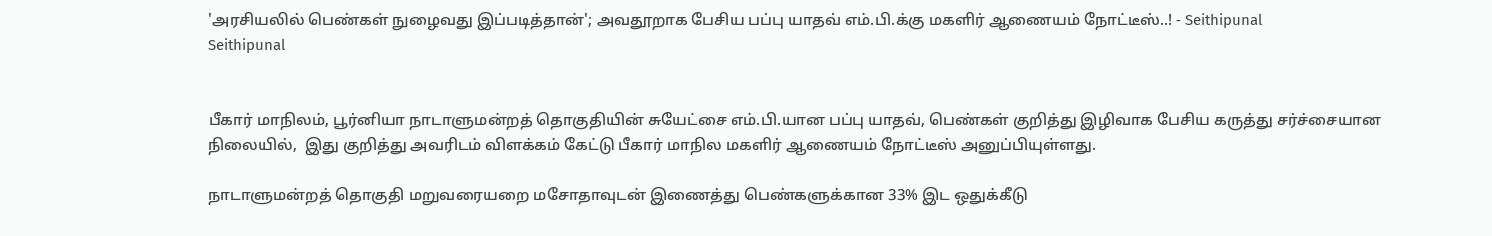'அரசியலில் பெண்கள் நுழைவது இப்படித்தான்'; அவதூறாக பேசிய பப்பு யாதவ் எம்.பி.க்கு மகளிர் ஆணையம் நோட்டீஸ்..! - Seithipunal
Seithipunal


பீகார் மாநிலம், பூர்னியா நாடாளுமன்றத் தொகுதியின் சுயேட்சை எம்.பி.யான பப்பு யாதவ், பெண்கள் குறித்து இழிவாக பேசிய கருத்து சர்ச்சையான நிலையில்,  இது குறித்து அவரிடம் விளக்கம் கேட்டு பீகார் மாநில மகளிர் ஆணையம் நோட்டீஸ் அனுப்பியுள்ளது.

நாடாளுமன்றத் தொகுதி மறுவரையறை மசோதாவுடன் இணைத்து பெண்களுக்கான 33% இட ஒதுக்கீடு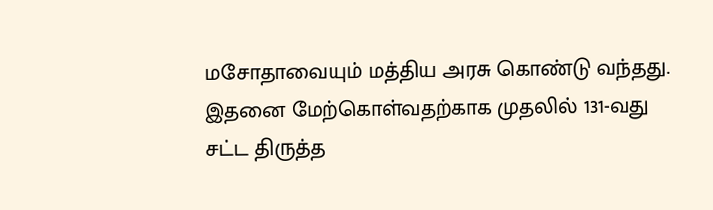மசோதாவையும் மத்திய அரசு கொண்டு வந்தது. இதனை மேற்கொள்வதற்காக முதலில் 131-வது சட்ட திருத்த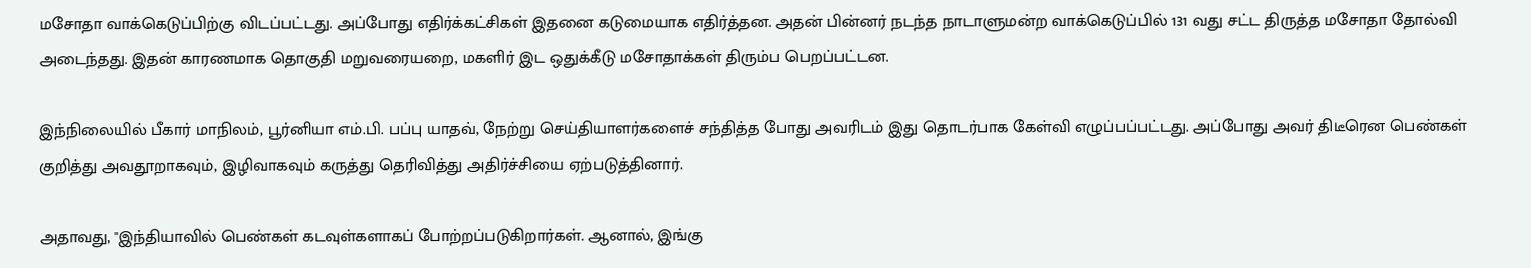மசோதா வாக்கெடுப்பிற்கு விடப்பட்டது. அப்போது எதிர்க்கட்சிகள் இதனை கடுமையாக எதிர்த்தன. அதன் பின்னர் நடந்த நாடாளுமன்ற வாக்கெடுப்பில் 131 வது சட்ட திருத்த மசோதா தோல்வி அடைந்தது. இதன் காரணமாக தொகுதி மறுவரையறை, மகளிர் இட ஒதுக்கீடு மசோதாக்கள் திரும்ப பெறப்பட்டன.

இந்நிலையில் பீகார் மாநிலம், பூர்னியா எம்.பி. பப்பு யாதவ், நேற்று செய்தியாளர்களைச் சந்தித்த போது அவரிடம் இது தொடர்பாக கேள்வி எழுப்பப்பட்டது. அப்போது அவர் திடீரென பெண்கள் குறித்து அவதூறாகவும், இழிவாகவும் கருத்து தெரிவித்து அதிர்ச்சியை ஏற்படுத்தினார்.

அதாவது, ''இந்தியாவில் பெண்கள் கடவுள்களாகப் போற்றப்படுகிறார்கள். ஆனால், இங்கு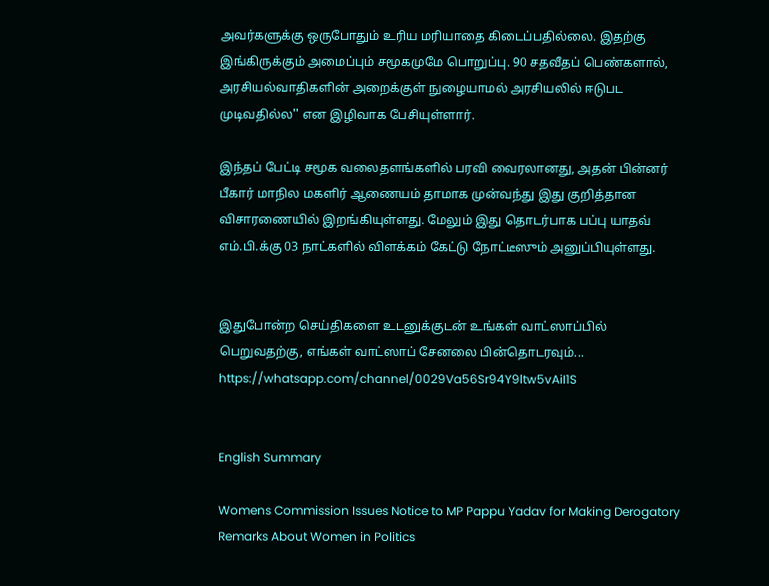அவர்களுக்கு ஒருபோதும் உரிய மரியாதை கிடைப்பதில்லை. இதற்கு இங்கிருக்கும் அமைப்பும் சமூகமுமே பொறுப்பு. 90 சதவீதப் பெண்களால், அரசியல்வாதிகளின் அறைக்குள் நுழையாமல் அரசியலில் ஈடுபட முடிவதில்ல'' என இழிவாக பேசியுள்ளார்.

இந்தப் பேட்டி சமூக வலைதளங்களில் பரவி வைரலானது, அதன் பின்னர் பீகார் மாநில மகளிர் ஆணையம் தாமாக முன்வந்து இது குறித்தான விசாரணையில் இறங்கியுள்ளது. மேலும் இது தொடர்பாக பப்பு யாதவ் எம்.பி.க்கு 03 நாட்களில் விளக்கம் கேட்டு நோட்டீஸும் அனுப்பியுள்ளது.


இதுபோன்ற செய்திகளை உடனுக்குடன் உங்கள் வாட்ஸாப்பில் பெறுவதற்கு, எங்கள் வாட்ஸாப் சேனலை பின்தொடரவும்... https://whatsapp.com/channel/0029Va56Sr94Y9ltw5vAiI1S


English Summary

Womens Commission Issues Notice to MP Pappu Yadav for Making Derogatory Remarks About Women in Politics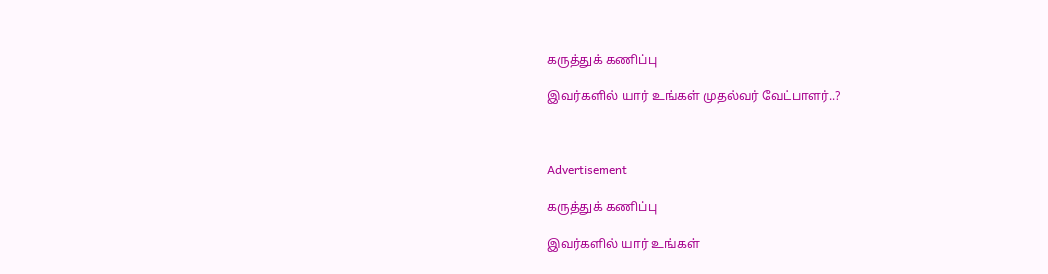கருத்துக் கணிப்பு

இவர்களில் யார் உங்கள் முதல்வர் வேட்பாளர்..?



Advertisement

கருத்துக் கணிப்பு

இவர்களில் யார் உங்கள்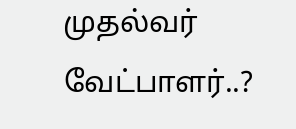முதல்வர் வேட்பாளர்..?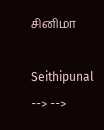சினிமா

Seithipunal
--> -->